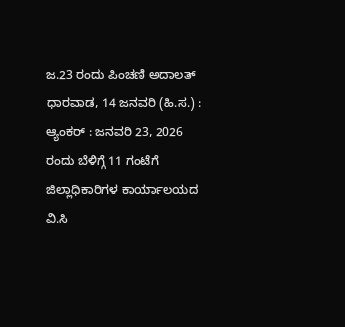ಜ.23 ರಂದು ಪಿಂಚಣಿ ಅದಾಲತ್
ಧಾರವಾಡ, 14 ಜನವರಿ (ಹಿ.ಸ.) : ಆ್ಯಂಕರ್ : ಜನವರಿ 23, 2026 ರಂದು ಬೆಳಿಗ್ಗೆ 11 ಗಂಟೆಗೆ ಜಿಲ್ಲಾಧಿಕಾರಿಗಳ ಕಾರ್ಯಾಲಯದ ವಿ.ಸಿ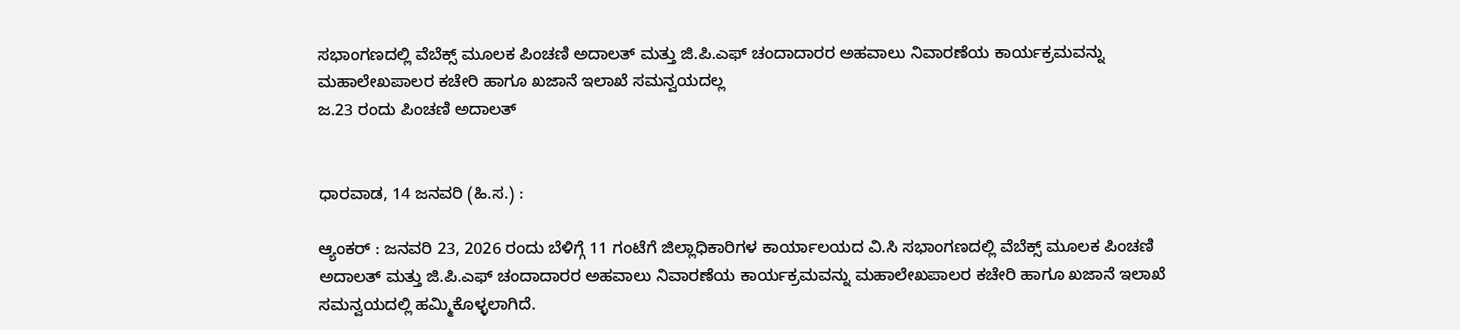ಸಭಾಂಗಣದಲ್ಲಿ ವೆಬೆಕ್ಸ್ ಮೂಲಕ ಪಿಂಚಣಿ ಅದಾಲತ್ ಮತ್ತು ಜಿ.ಪಿ.ಎಫ್ ಚಂದಾದಾರರ ಅಹವಾಲು ನಿವಾರಣೆಯ ಕಾರ್ಯಕ್ರಮವನ್ನು ಮಹಾಲೇಖಪಾಲರ ಕಚೇರಿ ಹಾಗೂ ಖಜಾನೆ ಇಲಾಖೆ ಸಮನ್ವಯದಲ್ಲ
ಜ.23 ರಂದು ಪಿಂಚಣಿ ಅದಾಲತ್


ಧಾರವಾಡ, 14 ಜನವರಿ (ಹಿ.ಸ.) :

ಆ್ಯಂಕರ್ : ಜನವರಿ 23, 2026 ರಂದು ಬೆಳಿಗ್ಗೆ 11 ಗಂಟೆಗೆ ಜಿಲ್ಲಾಧಿಕಾರಿಗಳ ಕಾರ್ಯಾಲಯದ ವಿ.ಸಿ ಸಭಾಂಗಣದಲ್ಲಿ ವೆಬೆಕ್ಸ್ ಮೂಲಕ ಪಿಂಚಣಿ ಅದಾಲತ್ ಮತ್ತು ಜಿ.ಪಿ.ಎಫ್ ಚಂದಾದಾರರ ಅಹವಾಲು ನಿವಾರಣೆಯ ಕಾರ್ಯಕ್ರಮವನ್ನು ಮಹಾಲೇಖಪಾಲರ ಕಚೇರಿ ಹಾಗೂ ಖಜಾನೆ ಇಲಾಖೆ ಸಮನ್ವಯದಲ್ಲಿ ಹಮ್ಮಿಕೊಳ್ಳಲಾಗಿದೆ.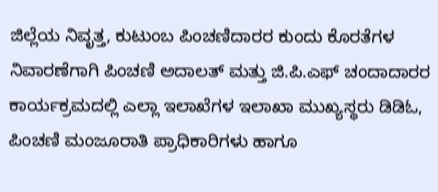ಜಿಲ್ಲೆಯ ನಿವೃತ್ತ, ಕುಟುಂಬ ಪಿಂಚಣಿದಾರರ ಕುಂದು ಕೊರತೆಗಳ ನಿವಾರಣೆಗಾಗಿ ಪಿಂಚಣಿ ಅದಾಲತ್ ಮತ್ತು ಜಿ.ಪಿ.ಎಫ್ ಚಂದಾದಾರರ ಕಾರ್ಯಕ್ರಮದಲ್ಲಿ ಎಲ್ಲಾ ಇಲಾಖೆಗಳ ಇಲಾಖಾ ಮುಖ್ಯಸ್ಥರು ಡಿಡಿಓ, ಪಿಂಚಣಿ ಮಂಜೂರಾತಿ ಪ್ರಾಧಿಕಾರಿಗಳು ಹಾಗೂ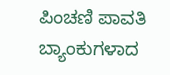ಪಿಂಚಣಿ ಪಾವತಿ ಬ್ಯಾಂಕುಗಳಾದ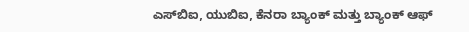ಎಸ್‍ಬಿಐ, ಯುಬಿಐ, ಕೆನರಾ ಬ್ಯಾಂಕ್ ಮತ್ತು ಬ್ಯಾಂಕ್ ಆಫ್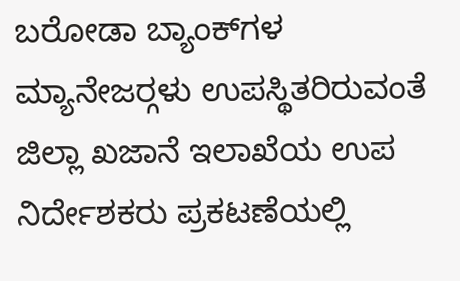ಬರೋಡಾ ಬ್ಯಾಂಕ್‍ಗಳ ಮ್ಯಾನೇಜರ್‍ಗಳು ಉಪಸ್ಥಿತರಿರುವಂತೆ ಜಿಲ್ಲಾ ಖಜಾನೆ ಇಲಾಖೆಯ ಉಪ ನಿರ್ದೇಶಕರು ಪ್ರಕಟಣೆಯಲ್ಲಿ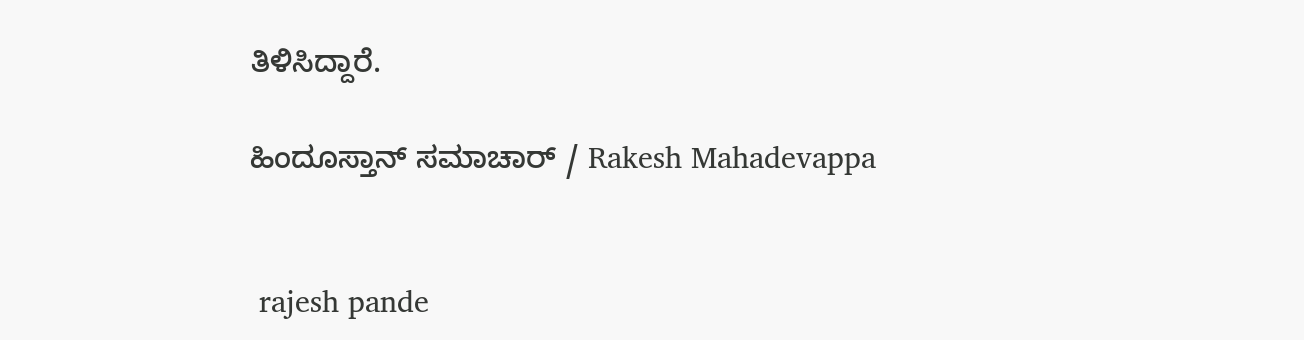ತಿಳಿಸಿದ್ದಾರೆ.

ಹಿಂದೂಸ್ತಾನ್ ಸಮಾಚಾರ್ / Rakesh Mahadevappa


 rajesh pande